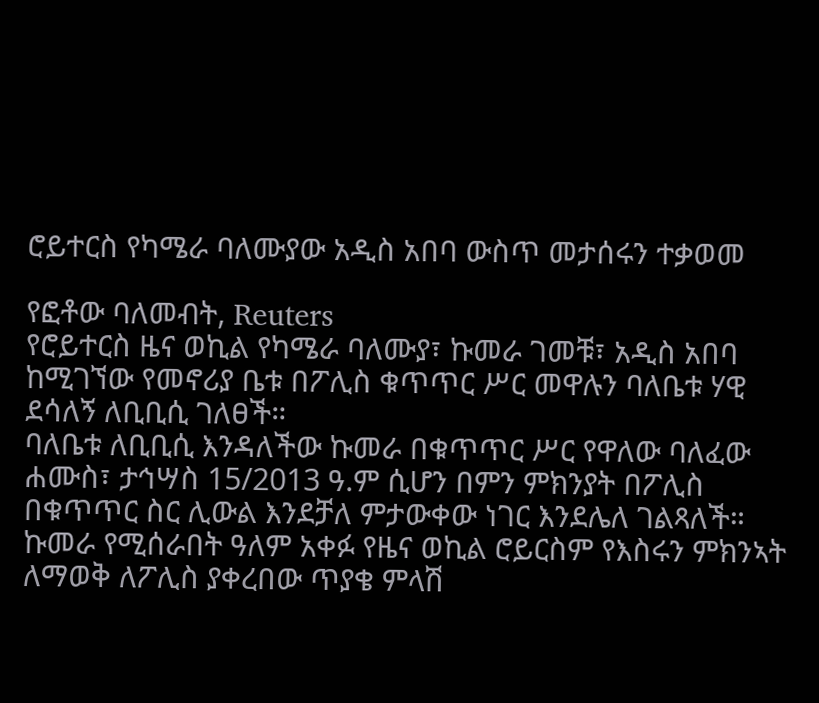ሮይተርስ የካሜራ ባለሙያው አዲስ አበባ ውስጥ መታሰሩን ተቃወመ

የፎቶው ባለመብት, Reuters
የሮይተርስ ዜና ወኪል የካሜራ ባለሙያ፣ ኩመራ ገመቹ፣ አዲስ አበባ ከሚገኘው የመኖሪያ ቤቱ በፖሊስ ቁጥጥር ሥር መዋሉን ባለቤቱ ሃዊ ደሳለኝ ለቢቢሲ ገለፀች።
ባለቤቱ ለቢቢሲ እንዳለችው ኩመራ በቁጥጥር ሥር የዋለው ባለፈው ሐሙስ፣ ታኅሣስ 15/2013 ዓ.ም ሲሆን በምን ምክንያት በፖሊስ በቁጥጥር ስር ሊውል እንደቻለ ምታውቀው ነገር እንደሌለ ገልጻለች።
ኩመራ የሚሰራበት ዓለም አቀፉ የዜና ወኪል ሮይርስም የእስሩን ምክንኣት ለማወቅ ለፖሊስ ያቀረበው ጥያቄ ምላሽ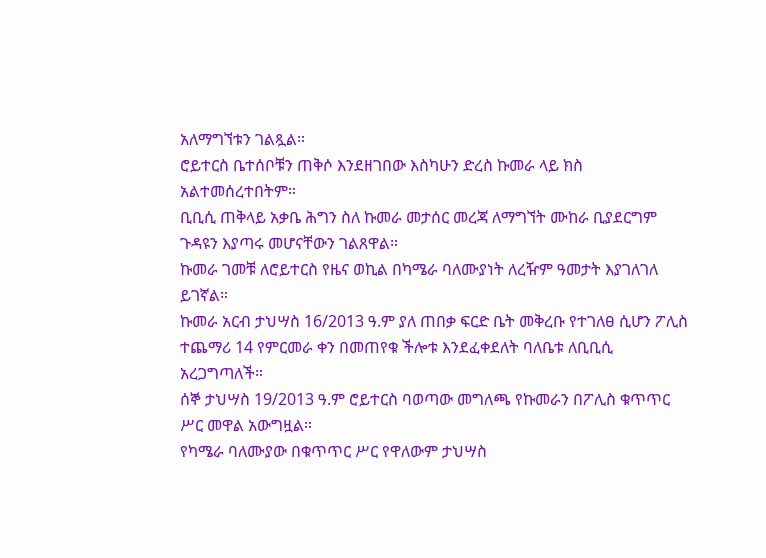አለማግኘቱን ገልጿል።
ሮይተርስ ቤተሰቦቹን ጠቅሶ እንደዘገበው እስካሁን ድረስ ኩመራ ላይ ክስ አልተመሰረተበትም።
ቢቢሲ ጠቅላይ አቃቤ ሕግን ስለ ኩመራ መታሰር መረጃ ለማግኘት ሙከራ ቢያደርግም ጉዳዩን እያጣሩ መሆናቸውን ገልጸዋል።
ኩመራ ገመቹ ለሮይተርስ የዜና ወኪል በካሜራ ባለሙያነት ለረዥም ዓመታት እያገለገለ ይገኛል።
ኩመራ አርብ ታህሣስ 16/2013 ዓ.ም ያለ ጠበቃ ፍርድ ቤት መቅረቡ የተገለፀ ሲሆን ፖሊስ ተጨማሪ 14 የምርመራ ቀን በመጠየቁ ችሎቱ እንደፈቀደለት ባለቤቱ ለቢቢሲ አረጋግጣለች።
ሰኞ ታህሣስ 19/2013 ዓ.ም ሮይተርስ ባወጣው መግለጫ የኩመራን በፖሊስ ቁጥጥር ሥር መዋል አውግዟል።
የካሜራ ባለሙያው በቁጥጥር ሥር የዋለውም ታህሣስ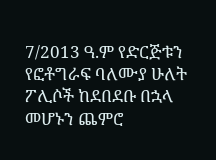7/2013 ዓ.ም የድርጅቱን የፎቶግራፍ ባለሙያ ሁለት ፖሊሶች ከደበደቡ በኋላ መሆኑን ጨምሮ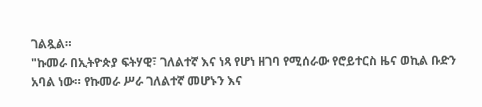ገልጿል።
"ኩመራ በኢትዮጵያ ፍትሃዊ፣ ገለልተኛ እና ነጻ የሆነ ዘገባ የሚሰራው የሮይተርስ ዜና ወኪል ቡድን አባል ነው። የኩመራ ሥራ ገለልተኛ መሆኑን እና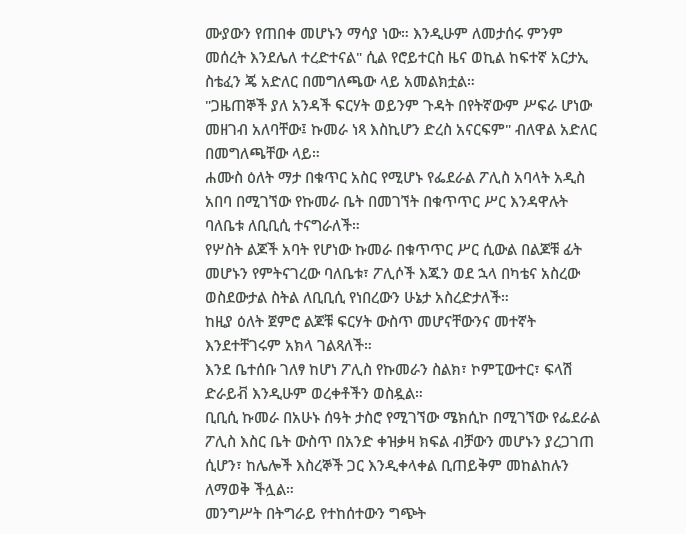ሙያውን የጠበቀ መሆኑን ማሳያ ነው። እንዲሁም ለመታሰሩ ምንም መሰረት እንደሌለ ተረድተናል" ሲል የሮይተርስ ዜና ወኪል ከፍተኛ አርታኢ ስቴፈን ጄ አድለር በመግለጫው ላይ አመልክቷል።
"ጋዜጠኞች ያለ አንዳች ፍርሃት ወይንም ጉዳት በየትኛውም ሥፍራ ሆነው መዘገብ አለባቸው፤ ኩመራ ነጻ እስኪሆን ድረስ አናርፍም" ብለዋል አድለር በመግለጫቸው ላይ።
ሐሙስ ዕለት ማታ በቁጥር አስር የሚሆኑ የፌደራል ፖሊስ አባላት አዲስ አበባ በሚገኘው የኩመራ ቤት በመገኘት በቁጥጥር ሥር እንዳዋሉት ባለቤቱ ለቢቢሲ ተናግራለች።
የሦስት ልጆች አባት የሆነው ኩመራ በቁጥጥር ሥር ሲውል በልጆቹ ፊት መሆኑን የምትናገረው ባለቤቱ፣ ፖሊሶች እጁን ወደ ኋላ በካቴና አስረው ወስደውታል ስትል ለቢቢሲ የነበረውን ሁኔታ አስረድታለች።
ከዚያ ዕለት ጀምሮ ልጆቹ ፍርሃት ውስጥ መሆናቸውንና መተኛት እንደተቸገሩም አክላ ገልጻለች።
እንደ ቤተሰቡ ገለፃ ከሆነ ፖሊስ የኩመራን ስልክ፣ ኮምፒውተር፣ ፍላሽ ድራይቭ እንዲሁም ወረቀቶችን ወስዷል።
ቢቢሲ ኩመራ በአሁኑ ሰዓት ታስሮ የሚገኘው ሜክሲኮ በሚገኘው የፌደራል ፖሊስ እስር ቤት ውስጥ በአንድ ቀዝቃዛ ክፍል ብቻውን መሆኑን ያረጋገጠ ሲሆን፣ ከሌሎች እስረኞች ጋር እንዲቀላቀል ቢጠይቅም መከልከሉን ለማወቅ ችሏል።
መንግሥት በትግራይ የተከሰተውን ግጭት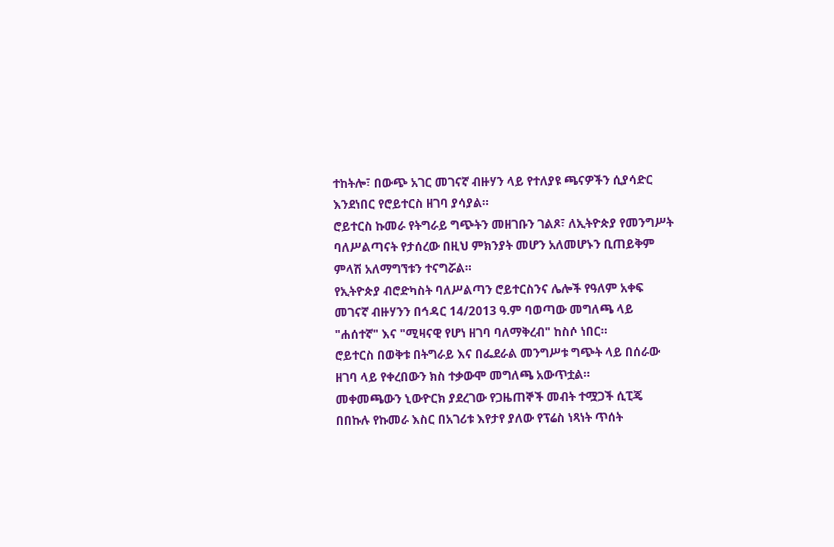ተከትሎ፣ በውጭ አገር መገናኛ ብዙሃን ላይ የተለያዩ ጫናዎችን ሲያሳድር እንደነበር የሮይተርስ ዘገባ ያሳያል።
ሮይተርስ ኩመራ የትግራይ ግጭትን መዘገቡን ገልጾ፣ ለኢትዮጵያ የመንግሥት ባለሥልጣናት የታሰረው በዚህ ምክንያት መሆን አለመሆኑን ቢጠይቅም ምላሽ አለማግኘቱን ተናግሯል።
የኢትዮጵያ ብሮድካስት ባለሥልጣን ሮይተርስንና ሌሎች የዓለም አቀፍ መገናኛ ብዙሃንን በኅዳር 14/2013 ዓ.ም ባወጣው መግለጫ ላይ "ሐሰተኛ" እና "ሚዛናዊ የሆነ ዘገባ ባለማቅረብ" ከስሶ ነበር።
ሮይተርስ በወቅቱ በትግራይ እና በፌደራል መንግሥቱ ግጭት ላይ በሰራው ዘገባ ላይ የቀረበውን ክስ ተቃውሞ መግለጫ አውጥቷል።
መቀመጫውን ኒውዮርክ ያደረገው የጋዜጠኞች መብት ተሟጋች ሲፒጄ በበኩሉ የኩመራ እስር በአገሪቱ እየታየ ያለው የፕሬስ ነጻነት ጥሰት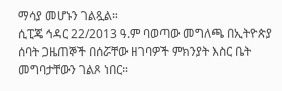ማሳያ መሆኑን ገልጿል።
ሲፒጄ ኅዳር 22/2013 ዓ.ም ባወጣው መግለጫ በኢትዮጵያ ሰባት ጋዜጠኞች በሰሯቸው ዘገባዎች ምክንያት እስር ቤት መግባታቸውን ገልጾ ነበር።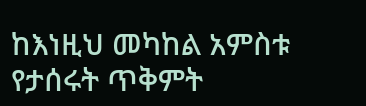ከእነዚህ መካከል አምስቱ የታሰሩት ጥቅምት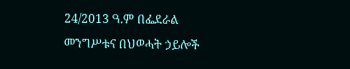24/2013 ዓ.ም በፌደራል መንግሥቱና በህወሓት ኃይሎች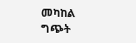መካከል ግጭት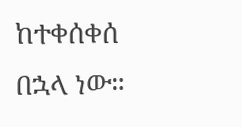ከተቀሰቀሰ በኋላ ነው።